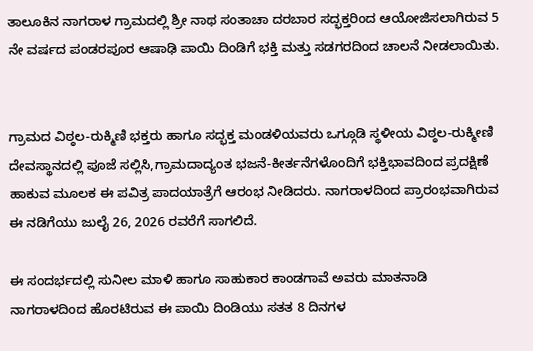ತಾಲೂಕಿನ ನಾಗರಾಳ ಗ್ರಾಮದಲ್ಲಿ ಶ್ರೀ ನಾಥ ಸಂತಾಚಾ ದರಬಾರ ಸದ್ಭಕ್ತರಿಂದ ಆಯೋಜಿಸಲಾಗಿರುವ 5 ನೇ ವರ್ಷದ ಪಂಡರಪೂರ ಆಷಾಢಿ ಪಾಯಿ ದಿಂಡಿಗೆ ಭಕ್ತಿ ಮತ್ತು ಸಡಗರದಿಂದ ಚಾಲನೆ ನೀಡಲಾಯಿತು.


ಗ್ರಾಮದ ವಿಠ್ಠಲ-ರುಕ್ಮಿಣಿ ಭಕ್ತರು ಹಾಗೂ ಸದ್ಭಕ್ತ ಮಂಡಳಿಯವರು ಒಗ್ಗೂಡಿ ಸ್ಥಳೀಯ ವಿಠ್ಠಲ-ರುಕ್ಮೀಣಿ ದೇವಸ್ಥಾನದಲ್ಲಿ ಪೂಜೆ ಸಲ್ಲಿಸಿ,ಗ್ರಾಮದಾದ್ಯಂತ ಭಜನೆ-ಕೀರ್ತನೆಗಳೊಂದಿಗೆ ಭಕ್ತಿಭಾವದಿಂದ ಪ್ರದಕ್ಷಿಣೆ ಹಾಕುವ ಮೂಲಕ ಈ ಪವಿತ್ರ ಪಾದಯಾತ್ರೆಗೆ ಆರಂಭ ನೀಡಿದರು. ನಾಗರಾಳದಿಂದ ಪ್ರಾರಂಭವಾಗಿರುವ ಈ ನಡಿಗೆಯು ಜುಲೈ 26, 2026 ರವರೆಗೆ ಸಾಗಲಿದೆ.

ಈ ಸಂದರ್ಭದಲ್ಲಿ ಸುನೀಲ ಮಾಳಿ ಹಾಗೂ ಸಾಹುಕಾರ ಕಾಂಡಗಾವೆ ಅವರು ಮಾತನಾಡಿ ನಾಗರಾಳದಿಂದ ಹೊರಟಿರುವ ಈ ಪಾಯಿ ದಿಂಡಿಯು ಸತತ 8 ದಿನಗಳ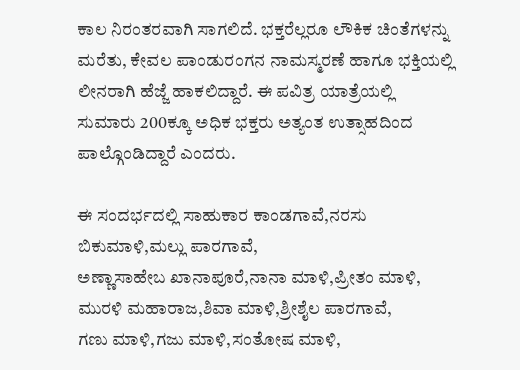ಕಾಲ ನಿರಂತರವಾಗಿ ಸಾಗಲಿದೆ. ಭಕ್ತರೆಲ್ಲರೂ ಲೌಕಿಕ ಚಿಂತೆಗಳನ್ನು ಮರೆತು, ಕೇವಲ ಪಾಂಡುರಂಗನ ನಾಮಸ್ಮರಣೆ ಹಾಗೂ ಭಕ್ತಿಯಲ್ಲಿ ಲೀನರಾಗಿ ಹೆಜ್ಜೆ ಹಾಕಲಿದ್ದಾರೆ. ಈ ಪವಿತ್ರ ಯಾತ್ರೆಯಲ್ಲಿ ಸುಮಾರು 200ಕ್ಕೂ ಅಧಿಕ ಭಕ್ತರು ಅತ್ಯಂತ ಉತ್ಸಾಹದಿಂದ ಪಾಲ್ಗೊಂಡಿದ್ದಾರೆ ಎಂದರು.

ಈ ಸಂದರ್ಭದಲ್ಲಿ ಸಾಹುಕಾರ ಕಾಂಡಗಾವೆ,ನರಸು ಬಿಕುಮಾಳಿ,ಮಲ್ಲು ಪಾರಗಾವೆ,
ಅಣ್ಣಾಸಾಹೇಬ ಖಾನಾಪೂರೆ,ನಾನಾ ಮಾಳಿ,ಪ್ರೀತಂ ಮಾಳಿ,
ಮುರಳಿ ಮಹಾರಾಜ,ಶಿವಾ ಮಾಳಿ,ಶ್ರೀಶೈಲ ಪಾರಗಾವೆ,
ಗಣು ಮಾಳಿ,ಗಜು ಮಾಳಿ,ಸಂತೋಷ ಮಾಳಿ,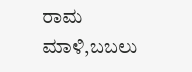ರಾಮ ಮಾಳಿ,ಬಬಲು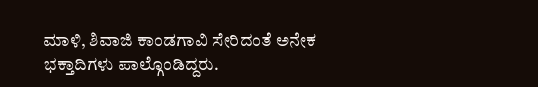ಮಾಳಿ, ಶಿವಾಜಿ ಕಾಂಡಗಾವಿ ಸೇರಿದಂತೆ ಅನೇಕ ಭಕ್ತಾದಿಗಳು ಪಾಲ್ಗೊಂಡಿದ್ದರು.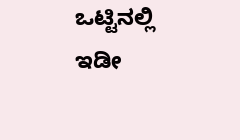ಒಟ್ಟಿನಲ್ಲಿ ಇಡೀ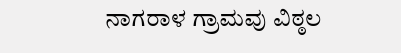ನಾಗರಾಳ ಗ್ರಾಮವು ವಿಠ್ಠಲ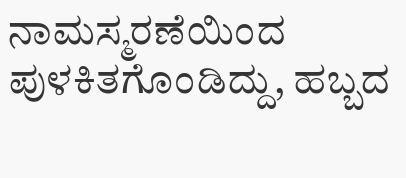ನಾಮಸ್ಮರಣೆಯಿಂದ ಪುಳಕಿತಗೊಂಡಿದ್ದು, ಹಬ್ಬದ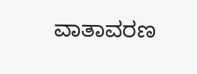ವಾತಾವರಣ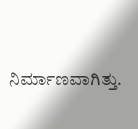ನಿರ್ಮಾಣವಾಗಿತ್ತು.